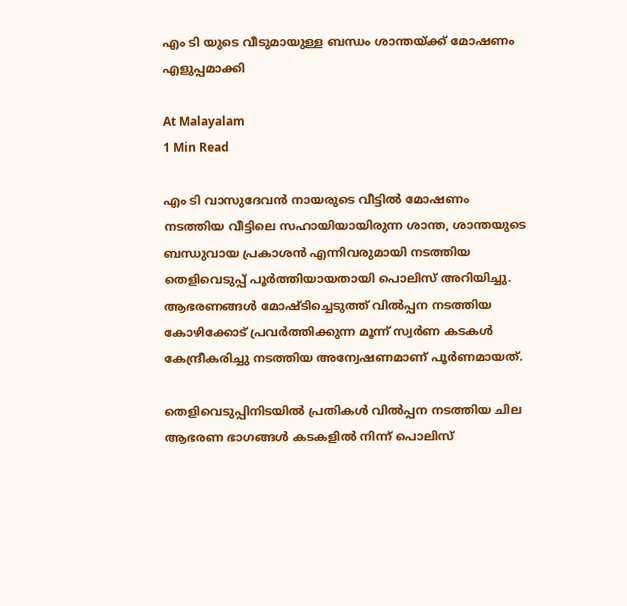എം ടി യുടെ വീടുമായുള്ള ബന്ധം ശാന്തയ്ക്ക് മോഷണം എളുപ്പമാക്കി

At Malayalam
1 Min Read

എം ടി വാസുദേവൻ നായരുടെ വീട്ടിൽ മോഷണം നടത്തിയ വീട്ടിലെ സഹായിയായിരുന്ന ശാന്ത, ശാന്തയുടെ ബന്ധുവായ പ്രകാശൻ എന്നിവരുമായി നടത്തിയ തെളിവെടുപ്പ് പൂർത്തിയായതായി പൊലിസ് അറിയിച്ചു. ആഭരണങ്ങൾ മോഷ്ടിച്ചെടുത്ത് വിൽപ്പന നടത്തിയ കോഴിക്കോട് പ്രവർത്തിക്കുന്ന മൂന്ന് സ്വർണ കടകൾ കേന്ദ്രീകരിച്ചു നടത്തിയ അന്വേഷണമാണ് പൂർണമായത്.

തെളിവെടുപ്പിനിടയിൽ പ്രതികൾ വിൽപ്പന നടത്തിയ ചില ആഭരണ ഭാഗങ്ങൾ കടകളിൽ നിന്ന് പൊലിസ്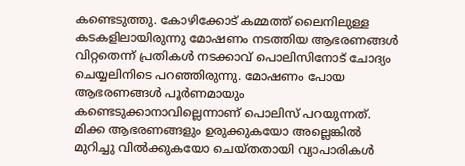കണ്ടെടുത്തു. കോഴിക്കോട് കമ്മത്ത് ലൈനിലുള്ള കടകളിലായിരുന്നു മോഷണം നടത്തിയ ആഭരണങ്ങൾ വിറ്റതെന്ന് പ്രതികൾ നടക്കാവ് പൊലിസിനോട് ചോദ്യം ചെയ്യലിനിടെ പറഞ്ഞിരുന്നു. മോഷണം പോയ ആഭരണങ്ങൾ പൂർണമായും കണ്ടെടുക്കാനാവില്ലെന്നാണ് പൊലിസ് പറയുന്നത്. മിക്ക ആഭരണങ്ങളും ഉരുക്കുകയോ അല്ലെങ്കിൽ മുറിച്ചു വിൽക്കുകയോ ചെയ്തതായി വ്യാപാരികൾ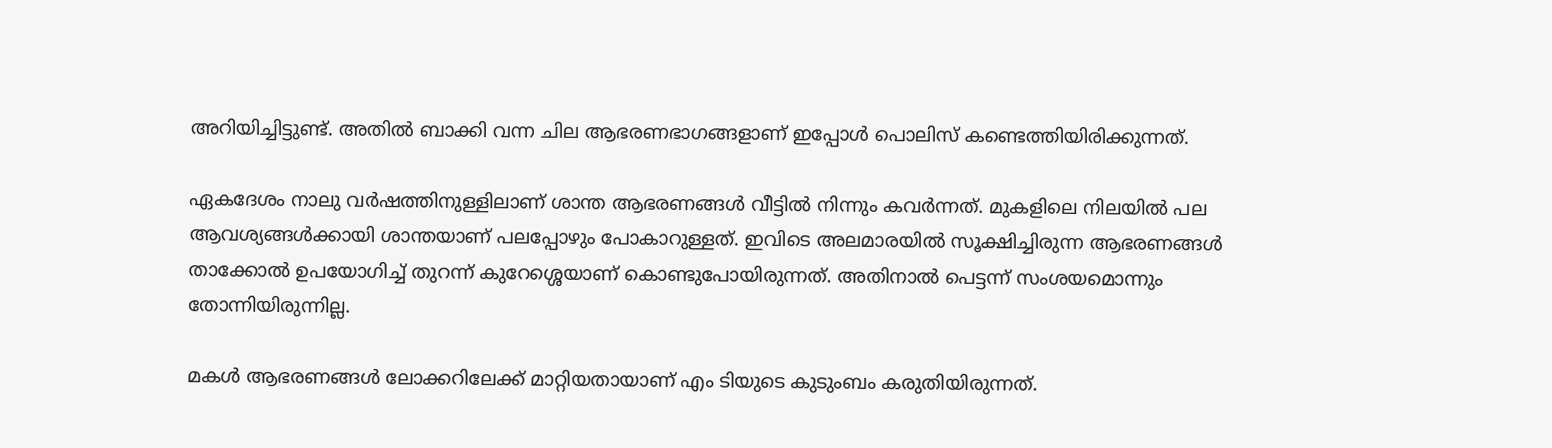അറിയിച്ചിട്ടുണ്ട്. അതിൽ ബാക്കി വന്ന ചില ആഭരണഭാഗങ്ങളാണ് ഇപ്പോൾ പൊലിസ് കണ്ടെത്തിയിരിക്കുന്നത്.

ഏകദേശം നാലു വർഷത്തിനുള്ളിലാണ് ശാന്ത ആഭരണങ്ങൾ വീട്ടിൽ നിന്നും കവർന്നത്. മുകളിലെ നിലയിൽ പല ആവശ്യങ്ങൾക്കായി ശാന്തയാണ് പലപ്പോഴും പോകാറുള്ളത്. ഇവിടെ അലമാരയിൽ സൂക്ഷിച്ചിരുന്ന ആഭരണങ്ങൾ താക്കോൽ ഉപയോഗിച്ച് തുറന്ന് കുറേശ്ശെയാണ് കൊണ്ടുപോയിരുന്നത്. അതിനാൽ പെട്ടന്ന് സംശയമൊന്നും തോന്നിയിരുന്നില്ല.

മകൾ ആഭരണങ്ങൾ ലോക്കറിലേക്ക് മാറ്റിയതായാണ് എം ടിയുടെ കുടുംബം കരുതിയിരുന്നത്.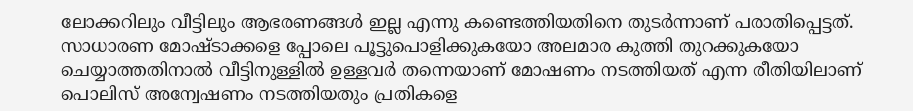ലോക്കറിലും വീട്ടിലും ആഭരണങ്ങൾ ഇല്ല എന്നു കണ്ടെത്തിയതിനെ തുടർന്നാണ് പരാതിപ്പെട്ടത്. സാധാരണ മോഷ്ടാക്കളെ പ്പോലെ പൂട്ടുപൊളിക്കുകയോ അലമാര കുത്തി തുറക്കുകയോ ചെയ്യാത്തതിനാൽ വീട്ടിനുള്ളിൽ ഉള്ളവർ തന്നെയാണ് മോഷണം നടത്തിയത് എന്ന രീതിയിലാണ് പൊലിസ് അന്വേഷണം നടത്തിയതും പ്രതികളെ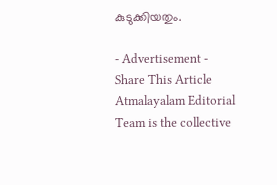കുടുക്കിയതും.

- Advertisement -
Share This Article
Atmalayalam Editorial Team is the collective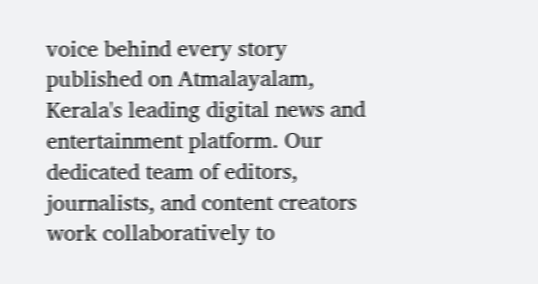voice behind every story published on Atmalayalam, Kerala's leading digital news and entertainment platform. Our dedicated team of editors, journalists, and content creators work collaboratively to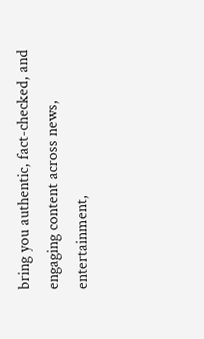bring you authentic, fact-checked, and engaging content across news, entertainment,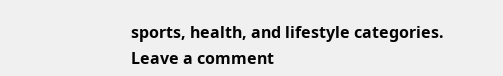sports, health, and lifestyle categories.
Leave a comment